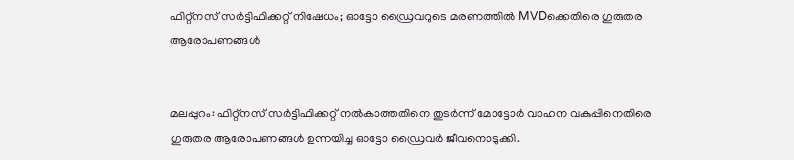ഫിറ്റ്നസ് സർട്ടിഫിക്കറ്റ് നിഷേധം; ഓട്ടോ ഡ്രൈവറുടെ മരണത്തിൽ MVDക്കെതിരെ ഗുരുതര ആരോപണങ്ങൾ


മലപ്പുറം: ഫിറ്റ്‌നസ് സര്‍ട്ടിഫിക്കറ്റ് നല്‍കാത്തതിനെ തുടര്‍ന്ന് മോട്ടോര്‍ വാഹന വകുപ്പിനെതിരെ ഗുരുതര ആരോപണങ്ങള്‍ ഉന്നയിച്ച ഓട്ടോ ഡ്രൈവര്‍ ജീവനൊടുക്കി.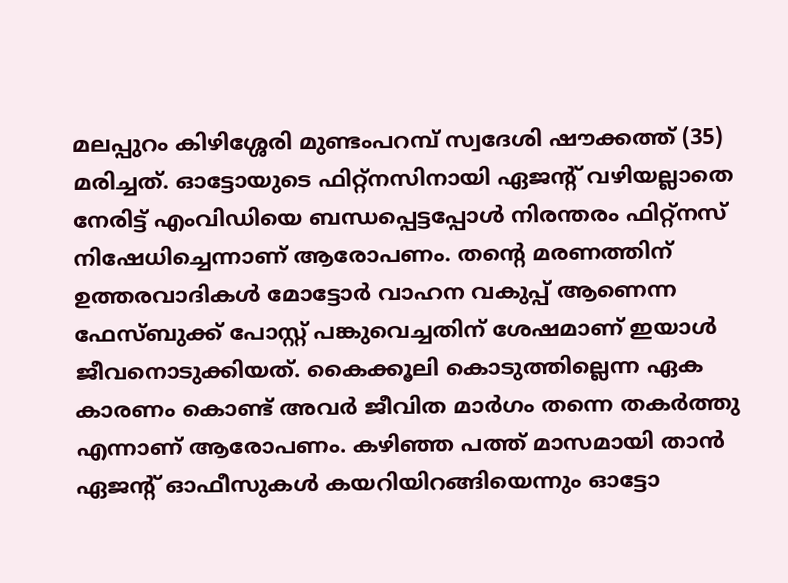മലപ്പുറം കിഴിശ്ശേരി മുണ്ടംപറമ്പ് സ്വദേശി ഷൗക്കത്ത് (35) മരിച്ചത്. ഓട്ടോയുടെ ഫിറ്റ്‌നസിനായി ഏജന്റ് വഴിയല്ലാതെ നേരിട്ട് എംവിഡിയെ ബന്ധപ്പെട്ടപ്പോള്‍ നിരന്തരം ഫിറ്റ്‌നസ് നിഷേധിച്ചെന്നാണ് ആരോപണം. തന്റെ മരണത്തിന് ഉത്തരവാദികള്‍ മോട്ടോര്‍ വാഹന വകുപ്പ് ആണെന്ന ഫേസ്ബുക്ക് പോസ്റ്റ് പങ്കുവെച്ചതിന് ശേഷമാണ് ഇയാള്‍ ജീവനൊടുക്കിയത്. കൈക്കൂലി കൊടുത്തില്ലെന്ന ഏക കാരണം കൊണ്ട് അവര്‍ ജീവിത മാര്‍ഗം തന്നെ തകര്‍ത്തു എന്നാണ് ആരോപണം. കഴിഞ്ഞ പത്ത് മാസമായി താന്‍ ഏജന്റ് ഓഫീസുകള്‍ കയറിയിറങ്ങിയെന്നും ഓട്ടോ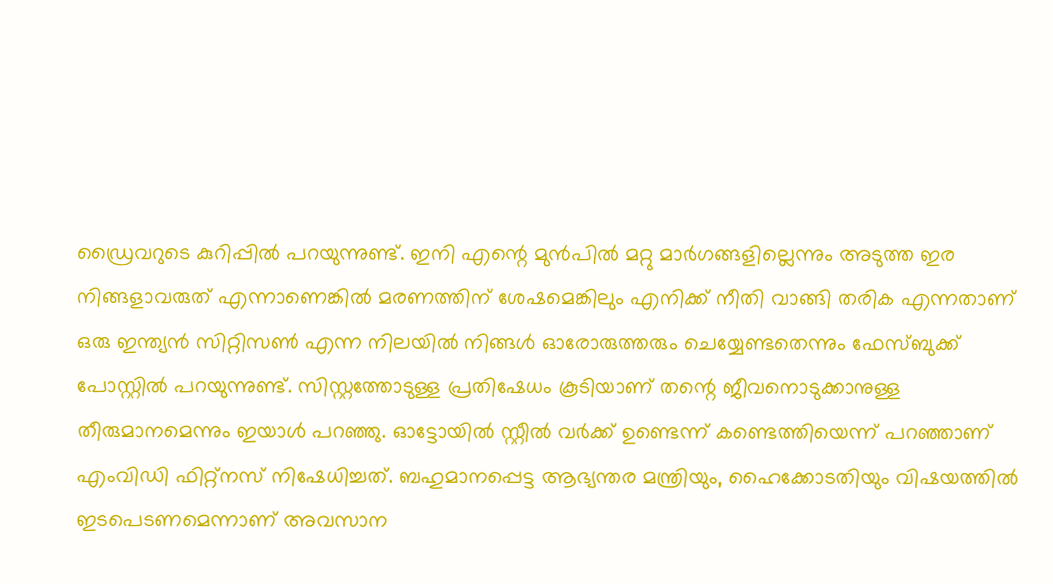ഡ്രൈവറുടെ കുറിപ്പില്‍ പറയുന്നുണ്ട്. ഇനി എന്റെ മുന്‍പില്‍ മറ്റു മാര്‍ഗങ്ങളില്ലെന്നും അടുത്ത ഇര നിങ്ങളാവരുത് എന്നാണെങ്കില്‍ മരണത്തിന് ശേഷമെങ്കിലും എനിക്ക് നീതി വാങ്ങി തരിക എന്നതാണ് ഒരു ഇന്ത്യന്‍ സിറ്റിസണ്‍ എന്ന നിലയില്‍ നിങ്ങള്‍ ഓരോരുത്തരും ചെയ്യേണ്ടതെന്നും ഫേസ്ബുക്ക് പോസ്റ്റില്‍ പറയുന്നുണ്ട്. സിസ്റ്റത്തോടുള്ള പ്രതിഷേധം കൂടിയാണ് തന്റെ ജീവനൊടുക്കാനുള്ള തീരുമാനമെന്നും ഇയാള്‍ പറഞ്ഞു. ഓട്ടോയില്‍ സ്റ്റീല്‍ വര്‍ക്ക് ഉണ്ടെന്ന് കണ്ടെത്തിയെന്ന് പറഞ്ഞാണ് എംവിഡി ഫിറ്റ്‌നസ് നിഷേധിച്ചത്. ബഹുമാനപ്പെട്ട ആഭ്യന്തര മന്ത്രിയും, ഹൈക്കോടതിയും വിഷയത്തില്‍ ഇടപെടണമെന്നാണ് അവസാന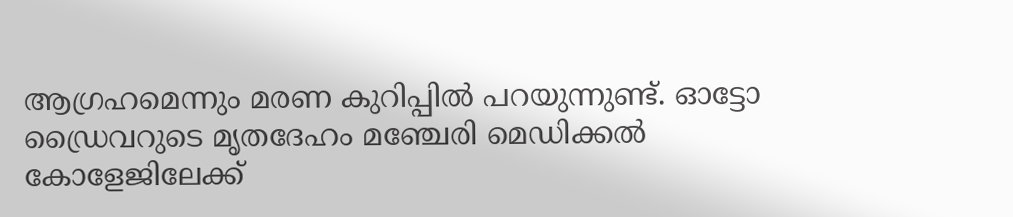ആഗ്രഹമെന്നും മരണ കുറിപ്പില്‍ പറയുന്നുണ്ട്. ഓട്ടോ ഡ്രൈവറുടെ മൃതദേഹം മഞ്ചേരി മെഡിക്കല്‍ കോളേജിലേക്ക്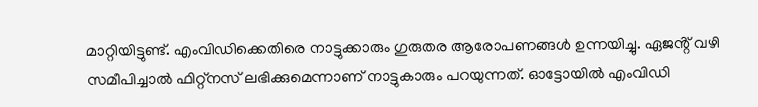മാറ്റിയിട്ടുണ്ട്. എംവിഡിക്കെതിരെ നാട്ടുക്കാരും ഗുരുതര ആരോപണങ്ങൾ ഉന്നയിച്ചു. ഏജൻ്റ് വഴി സമീപിച്ചാൽ ഫിറ്റ്നസ് ലഭിക്കുമെന്നാണ് നാട്ടുകാരും പറയുന്നത്. ഓട്ടോയിൽ എംവിഡി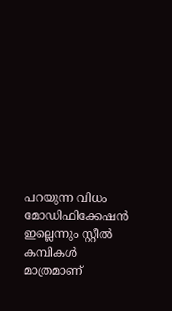പറയുന്ന വിധം മോഡിഫിക്കേഷൻ ഇല്ലെന്നും സ്റ്റീൽ കമ്പികൾ മാത്രമാണ്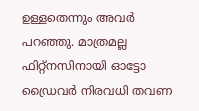ഉള്ളതെന്നും അവർ പറഞ്ഞു. മാത്രമല്ല ഫിറ്റ്നസിനായി ഓട്ടോ ഡ്രൈവർ നിരവധി തവണ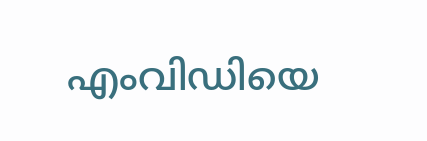എംവിഡിയെ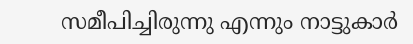സമീപിച്ചിരുന്നു എന്നും നാട്ടുകാർ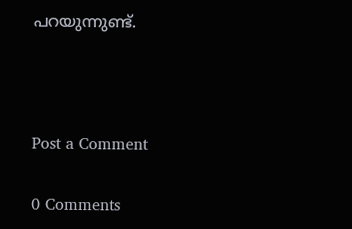പറയുന്നുണ്ട്.



Post a Comment

0 Comments